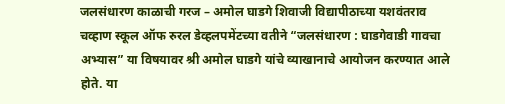जलसंधारण काळाची गरज – अमोल घाडगे शिवाजी विद्यापीठाच्या यशवंतराव चव्हाण स्कूल ऑफ रुरल डेव्हलपमेंटच्या वतीने “जलसंधारण : घाडगेवाडी गावचा अभ्यास” या विषयावर श्री अमोल घाडगे यांचे व्याखानाचे आयोजन करण्यात आले होते. या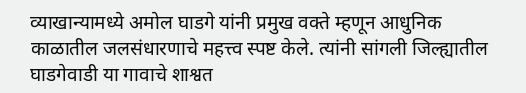व्याखान्यामध्ये अमोल घाडगे यांनी प्रमुख वक्ते म्हणून आधुनिक काळातील जलसंधारणाचे महत्त्व स्पष्ट केले. त्यांनी सांगली जिल्ह्यातील घाडगेवाडी या गावाचे शाश्वत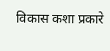विकास कशा प्रकारे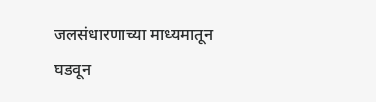जलसंधारणाच्या माध्यमातून घडवून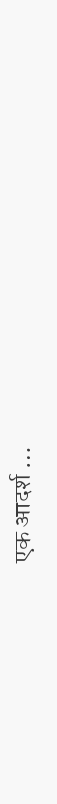एक आदर्श …